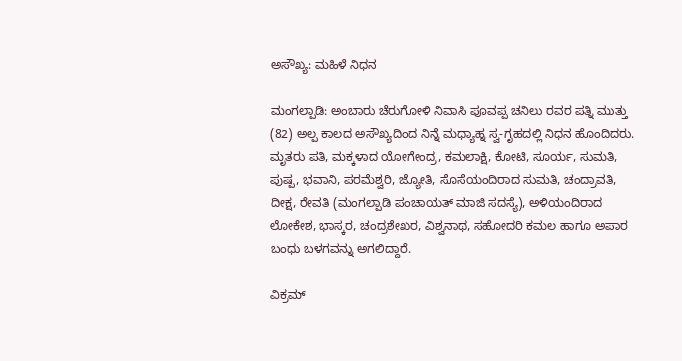ಅಸೌಖ್ಯ: ಮಹಿಳೆ ನಿಧನ

ಮಂಗಲ್ಪಾಡಿ: ಅಂಬಾರು ಚೆರುಗೋಳಿ ನಿವಾಸಿ ಪೂವಪ್ಪ ಚನಿಲು ರವರ ಪತ್ನಿ ಮುತ್ತು (82) ಅಲ್ಪ ಕಾಲದ ಅಸೌಖ್ಯದಿಂದ ನಿನ್ನೆ ಮಧ್ಯಾಹ್ನ ಸ್ವ-ಗೃಹದಲ್ಲಿ ನಿಧನ ಹೊಂದಿದರು. ಮೃತರು ಪತಿ, ಮಕ್ಕಳಾದ ಯೋಗೇಂದ್ರ, ಕಮಲಾಕ್ಷಿ, ಕೋಟಿ, ಸೂರ್ಯ, ಸುಮತಿ, ಪುಷ್ಪ, ಭವಾನಿ, ಪರಮೆಶ್ವರಿ, ಜ್ಯೋತಿ, ಸೊಸೆಯಂದಿರಾದ ಸುಮತಿ, ಚಂದ್ರಾವತಿ, ದೀಕ್ಷ, ರೇವತಿ (ಮಂಗಲ್ಪಾಡಿ ಪಂಚಾಯತ್ ಮಾಜಿ ಸದಸ್ಯೆ), ಅಳಿಯಂದಿರಾದ ಲೋಕೇಶ, ಭಾಸ್ಕರ, ಚಂದ್ರಶೇಖರ, ವಿಶ್ವನಾಥ, ಸಹೋದರಿ ಕಮಲ ಹಾಗೂ ಅಪಾರ ಬಂಧು ಬಳಗವನ್ನು ಅಗಲಿದ್ದಾರೆ.

ವಿಕ್ರಮ್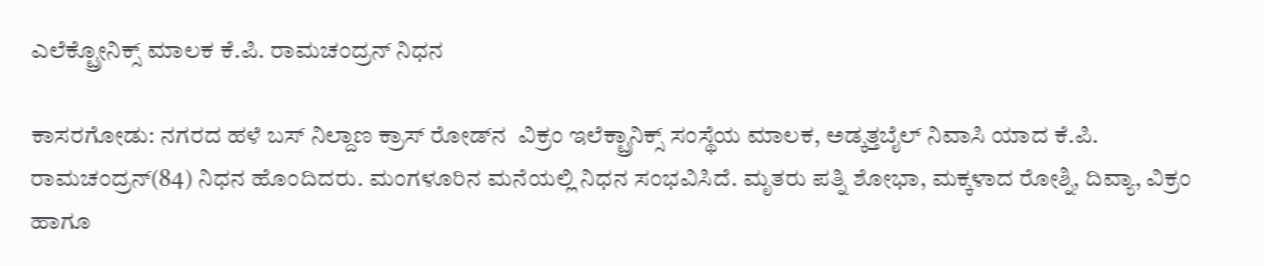ಎಲೆಕ್ಟ್ರೋನಿಕ್ಸ್ ಮಾಲಕ ಕೆ.ಪಿ. ರಾಮಚಂದ್ರನ್ ನಿಧನ

ಕಾಸರಗೋಡು: ನಗರದ ಹಳೆ ಬಸ್ ನಿಲ್ದಾಣ ಕ್ರಾಸ್ ರೋಡ್‌ನ  ವಿಕ್ರಂ ಇಲೆಕ್ಟ್ರಾನಿಕ್ಸ್ ಸಂಸ್ಥೆಯ ಮಾಲಕ, ಅಡ್ಕತ್ತಬೈಲ್ ನಿವಾಸಿ ಯಾದ ಕೆ.ಪಿ. ರಾಮಚಂದ್ರನ್(84) ನಿಧನ ಹೊಂದಿದರು. ಮಂಗಳೂರಿನ ಮನೆಯಲ್ಲಿ ನಿಧನ ಸಂಭವಿಸಿದೆ. ಮೃತರು ಪತ್ನಿ ಶೋಭಾ, ಮಕ್ಕಳಾದ ರೋಶ್ನಿ, ದಿವ್ಯಾ, ವಿಕ್ರಂ ಹಾಗೂ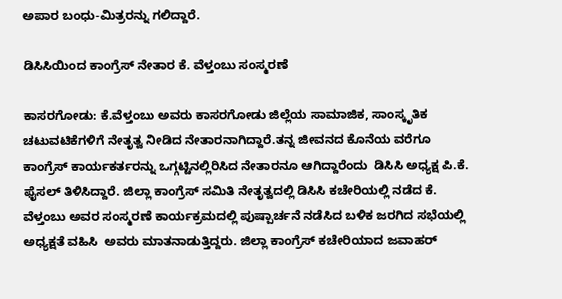ಅಪಾರ ಬಂಧು-ಮಿತ್ರರನ್ನು ಗಲಿದ್ದಾರೆ.

ಡಿಸಿಸಿಯಿಂದ ಕಾಂಗ್ರೆಸ್ ನೇತಾರ ಕೆ. ವೆಳ್ತಂಬು ಸಂಸ್ಮರಣೆ

ಕಾಸರಗೋಡು: ಕೆ.ವೆಳ್ತಂಬು ಅವರು ಕಾಸರಗೋಡು ಜಿಲ್ಲೆಯ ಸಾಮಾಜಿಕ, ಸಾಂಸ್ಕೃತಿಕ ಚಟುವಟಿಕೆಗಳಿಗೆ ನೇತೃತ್ವ ನೀಡಿದ ನೇತಾರನಾಗಿದ್ದಾರೆ.ತನ್ನ ಜೀವನದ ಕೊನೆಯ ವರೆಗೂ ಕಾಂಗ್ರೆಸ್ ಕಾರ್ಯಕರ್ತರನ್ನು ಒಗ್ಗಟ್ಟಿನಲ್ಲಿರಿಸಿದ ನೇತಾರನೂ ಆಗಿದ್ದಾರೆಂದು  ಡಿಸಿಸಿ ಅಧ್ಯಕ್ಷ ಪಿ.ಕೆ. ಫೈಸಲ್ ತಿಳಿಸಿದ್ದಾರೆ. ಜಿಲ್ಲಾ ಕಾಂಗ್ರೆಸ್ ಸಮಿತಿ ನೇತೃತ್ವದಲ್ಲಿ ಡಿಸಿಸಿ ಕಚೇರಿಯಲ್ಲಿ ನಡೆದ ಕೆ. ವೆಳ್ತಂಬು ಅವರ ಸಂಸ್ಮರಣೆ ಕಾರ್ಯಕ್ರಮದಲ್ಲಿ ಪುಷ್ಪಾರ್ಚನೆ ನಡೆಸಿದ ಬಳಿಕ ಜರಗಿದ ಸಭೆಯಲ್ಲಿ  ಅಧ್ಯಕ್ಷತೆ ವಹಿಸಿ  ಅವರು ಮಾತನಾಡುತ್ತಿದ್ದರು. ಜಿಲ್ಲಾ ಕಾಂಗ್ರೆಸ್ ಕಚೇರಿಯಾದ ಜವಾಹರ್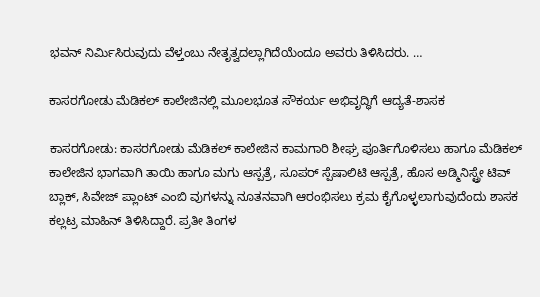ಭವನ್ ನಿರ್ಮಿಸಿರುವುದು ವೆಳ್ತಂಬು ನೇತೃತ್ವದಲ್ಲಾಗಿದೆಯೆಂದೂ ಅವರು ತಿಳಿಸಿದರು. …

ಕಾಸರಗೋಡು ಮೆಡಿಕಲ್ ಕಾಲೇಜಿನಲ್ಲಿ ಮೂಲಭೂತ ಸೌಕರ್ಯ ಅಭಿವೃದ್ಧಿಗೆ ಆದ್ಯತೆ-ಶಾಸಕ

ಕಾಸರಗೋಡು: ಕಾಸರಗೋಡು ಮೆಡಿಕಲ್ ಕಾಲೇಜಿನ ಕಾಮಗಾರಿ ಶೀಘ್ರ ಪೂರ್ತಿಗೊಳಿಸಲು ಹಾಗೂ ಮೆಡಿಕಲ್ ಕಾಲೇಜಿನ ಭಾಗವಾಗಿ ತಾಯಿ ಹಾಗೂ ಮಗು ಆಸ್ಪತ್ರೆ, ಸೂಪರ್ ಸ್ಪೆಷಾಲಿಟಿ ಆಸ್ಪತ್ರೆ, ಹೊಸ ಅಡ್ಮಿನಿಸ್ಟ್ರೇ ಟಿವ್ ಬ್ಲಾಕ್, ಸಿವೇಜ್ ಪ್ಲಾಂಟ್ ಎಂಬಿ ವುಗಳನ್ನು ನೂತನವಾಗಿ ಆರಂಭಿಸಲು ಕ್ರಮ ಕೈಗೊಳ್ಳಲಾಗುವುದೆಂದು ಶಾಸಕ ಕಲ್ಲಟ್ರ ಮಾಹಿನ್ ತಿಳಿಸಿದ್ದಾರೆ. ಪ್ರತೀ ತಿಂಗಳ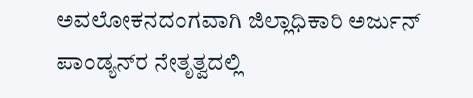ಅವಲೋಕನದಂಗವಾಗಿ ಜಿಲ್ಲಾಧಿಕಾರಿ ಅರ್ಜುನ್ ಪಾಂಡ್ಯನ್‌ರ ನೇತೃತ್ವದಲ್ಲಿ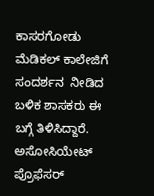ಕಾಸರಗೋಡು ಮೆಡಿಕಲ್ ಕಾಲೇಜಿಗೆ ಸಂದರ್ಶನ  ನೀಡಿದ ಬಳಿಕ ಶಾಸಕರು ಈ ಬಗ್ಗೆ ತಿಳಿಸಿದ್ದಾರೆ. ಅಸೋಸಿಯೇಟ್ ಪ್ರೊಫೆಸರ್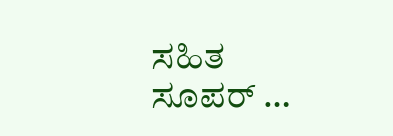ಸಹಿತ ಸೂಪರ್ …